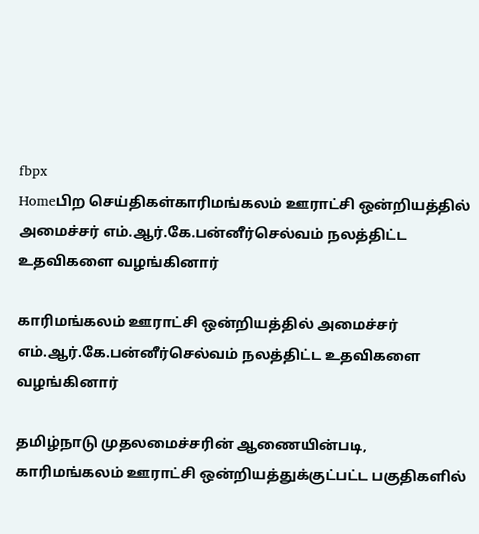fbpx
Homeபிற செய்திகள்காரிமங்கலம் ஊராட்சி ஒன்றியத்தில் அமைச்சர் எம்.ஆர்.கே.பன்னீர்செல்வம் நலத்திட்ட உதவிகளை வழங்கினார்

காரிமங்கலம் ஊராட்சி ஒன்றியத்தில் அமைச்சர் எம்.ஆர்.கே.பன்னீர்செல்வம் நலத்திட்ட உதவிகளை வழங்கினார்

தமிழ்நாடு முதலமைச்சரின் ஆணையின்படி, காரிமங்கலம் ஊராட்சி ஒன்றியத்துக்குட்பட்ட பகுதிகளில்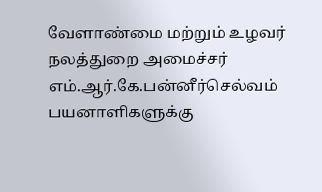வேளாண்மை மற்றும் உழவர் நலத்துறை அமைச்சர் எம்.ஆர்.கே.பன்னீர்செல்வம் பயனாளிகளுக்கு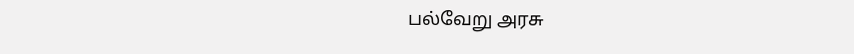பல்வேறு அரசு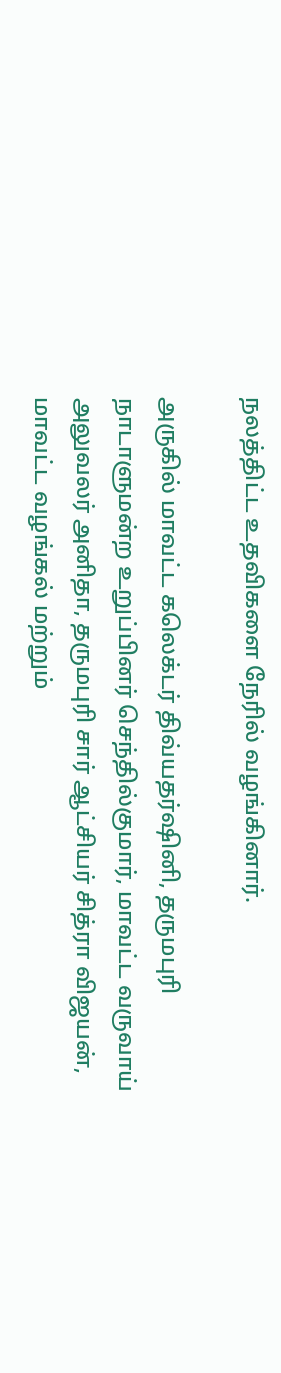நலத்திட்ட உதவிகளை நேரில் வழங்கினார்.

அருகில் மாவட்ட கலெக்டர் திவ்யதர்ஷினி, தருமபுரி நாடாளுமன்ற உறுப்பினர் செந்தில்குமார், மாவட்ட வருவாய் அலுவலர் அனிதா, தருமபுரி சார் ஆட்சியர் சித்ரா விஜயன், மாவட்ட வழங்கல் மற்றும்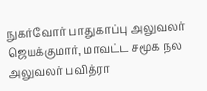நுகர்வோர் பாதுகாப்பு அலுவலர் ஜெயக்குமார், மாவட்ட சமூக நல அலுவலர் பவித்ரா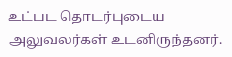உட்பட தொடர்புடைய அலுவலர்கள் உடனிருந்தனர்.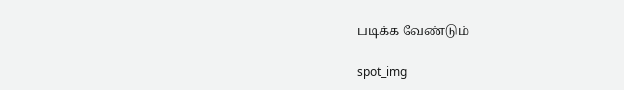படிக்க வேண்டும்

spot_img